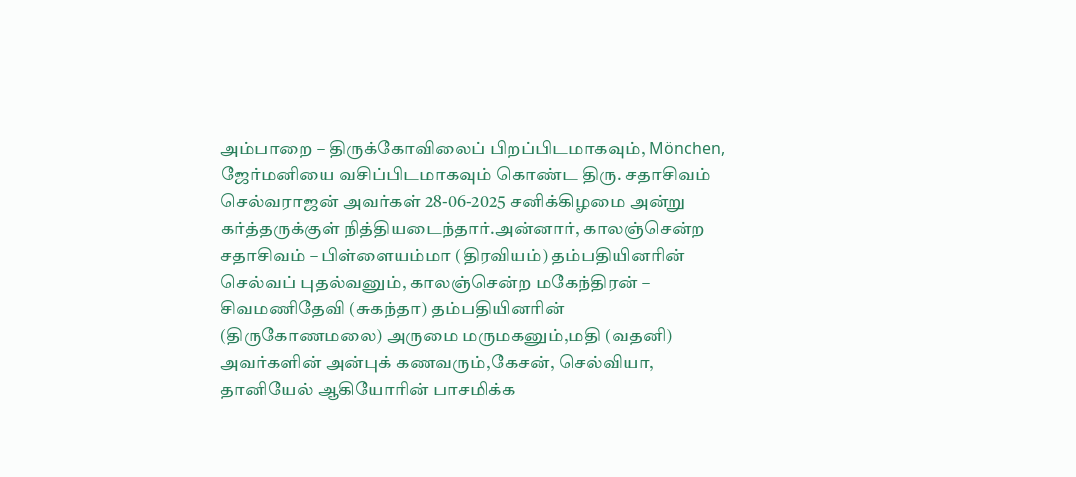அம்பாறை – திருக்கோவிலைப் பிறப்பிடமாகவும், Mönchen, ஜேர்மனியை வசிப்பிடமாகவும் கொண்ட திரு. சதாசிவம் செல்வராஜன் அவர்கள் 28-06-2025 சனிக்கிழமை அன்று கர்த்தருக்குள் நித்தியடைந்தார்.அன்னார், காலஞ்சென்ற சதாசிவம் – பிள்ளையம்மா (திரவியம்) தம்பதியினரின் செல்வப் புதல்வனும், காலஞ்சென்ற மகேந்திரன் – சிவமணிதேவி (சுகந்தா) தம்பதியினரின் (திருகோணமலை) அருமை மருமகனும்,மதி (வதனி) அவர்களின் அன்புக் கணவரும்,கேசன், செல்வியா, தானியேல் ஆகியோரின் பாசமிக்க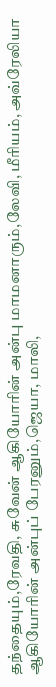தந்தையும்,ரேவதி, சுவேன் ஆகியோரின் அன்பு மாமனாரும்,லேவி, மீரியம், அவ்ரேலியா ஆகியோரின் அன்புப் பேரனும்,ஜெயா, மாலி,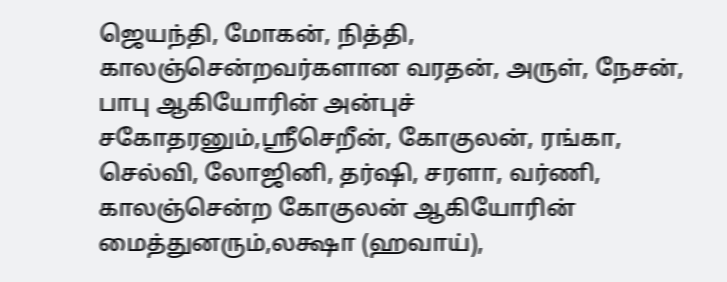ஜெயந்தி, மோகன், நித்தி, காலஞ்சென்றவர்களான வரதன், அருள், நேசன், பாபு ஆகியோரின் அன்புச் சகோதரனும்,ஸ்ரீசெறீன், கோகுலன், ரங்கா, செல்வி, லோஜினி, தர்ஷி, சரளா, வர்ணி, காலஞ்சென்ற கோகுலன் ஆகியோரின் மைத்துனரும்,லக்ஷா (ஹவாய்),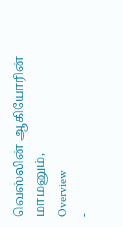வெஸ்லின் ஆகியோரின் மாமனும்,
Overview
-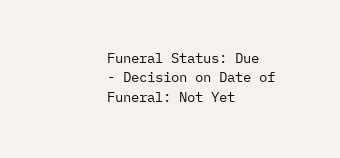Funeral Status: Due
- Decision on Date of Funeral: Not Yet